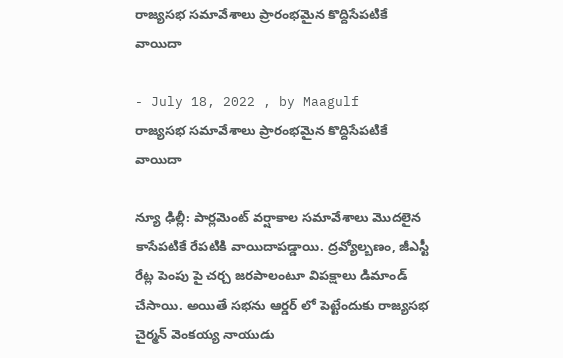రాజ్యసభ సమావేశాలు ప్రారంభమైన కొద్దిసేపటికే వాయిదా

- July 18, 2022 , by Maagulf
రాజ్యసభ సమావేశాలు ప్రారంభమైన కొద్దిసేపటికే వాయిదా

న్యూ ఢిల్లీ: పార్లమెంట్‌ వర్షాకాల సమావేశాలు మొదలైన కాసేపటికే రేపటికి వాయిదాపడ్డాయి. ద్రవ్యోల్బణం, జీఎస్టీ రేట్ల పెంపు పై చర్చ జరపాలంటూ విపక్షాలు డిమాండ్ చేసాయి. అయితే సభను ఆర్డర్ లో పెట్టేందుకు రాజ్యసభ చైర్మన్ వెంకయ్య నాయుడు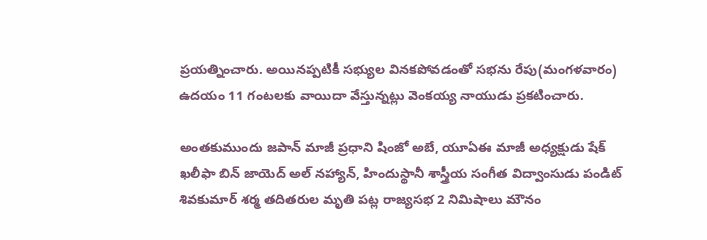ప్రయత్నించారు. అయినప్పటికీ సభ్యుల వినకపోవడంతో సభను రేపు(మంగళవారం) ఉదయం 11 గంటలకు వాయిదా వేస్తున్నట్లు వెంకయ్య నాయుడు ప్రకటించారు.

అంతకుముందు జపాన్‌ మాజీ ప్రధాని షింజో అబే, యూఏఈ మాజీ అధ్యక్షుడు షేక్‌ ఖలీఫా బిన్‌ జాయెద్‌ అల్‌ నహ్యాన్‌, హిందుస్థానీ శాస్త్రీయ సంగీత విద్వాంసుడు పండిట్‌ శివకుమార్‌ శర్మ తదితరుల మృతి పట్ల రాజ్యసభ 2 నిమిషాలు మౌనం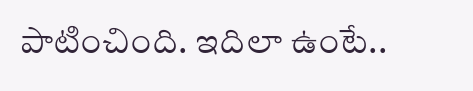పాటించింది. ఇదిలా ఉంటే..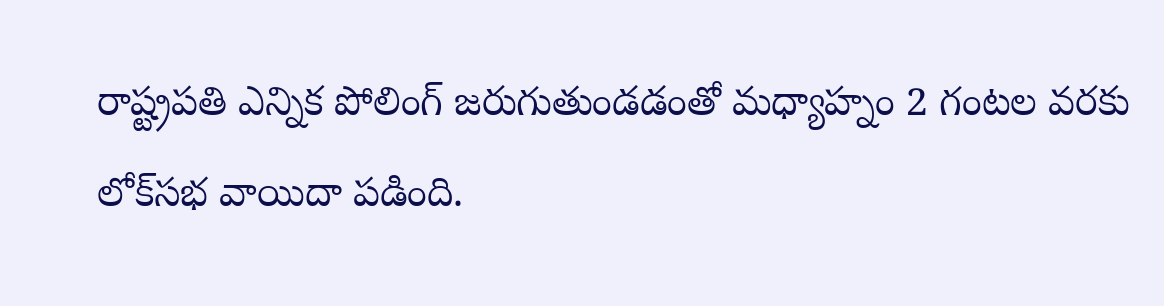రాష్ట్రపతి ఎన్నిక పోలింగ్‌ జరుగుతుండడంతో మధ్యాహ్నం 2 గంటల వరకు లోక్‌సభ వాయిదా పడింది.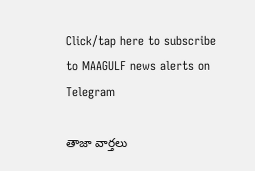Click/tap here to subscribe to MAAGULF news alerts on Telegram

తాజా వార్తలు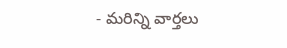- మరిన్ని వార్తలు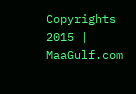Copyrights 2015 | MaaGulf.com